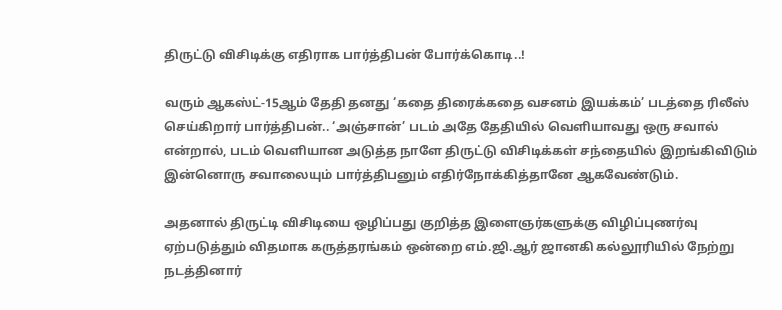திருட்டு விசிடிக்கு எதிராக பார்த்திபன் போர்க்கொடி..!

வரும் ஆகஸ்ட்-15ஆம் தேதி தனது ‘கதை திரைக்கதை வசனம் இயக்கம்’ படத்தை ரிலீஸ் செய்கிறார் பார்த்திபன்.. ‘அஞ்சான்’ படம் அதே தேதியில் வெளியாவது ஒரு சவால் என்றால், படம் வெளியான அடுத்த நாளே திருட்டு விசிடிக்கள் சந்தையில் இறங்கிவிடும் இன்னொரு சவாலையும் பார்த்திபனும் எதிர்நோக்கித்தானே ஆகவேண்டும்.

அதனால் திருட்டி விசிடியை ஒழிப்பது குறித்த இளைஞர்களுக்கு விழிப்புணர்வு ஏற்படுத்தும் விதமாக கருத்தரங்கம் ஒன்றை எம்.ஜி.ஆர் ஜானகி கல்லூரியில் நேற்று நடத்தினார்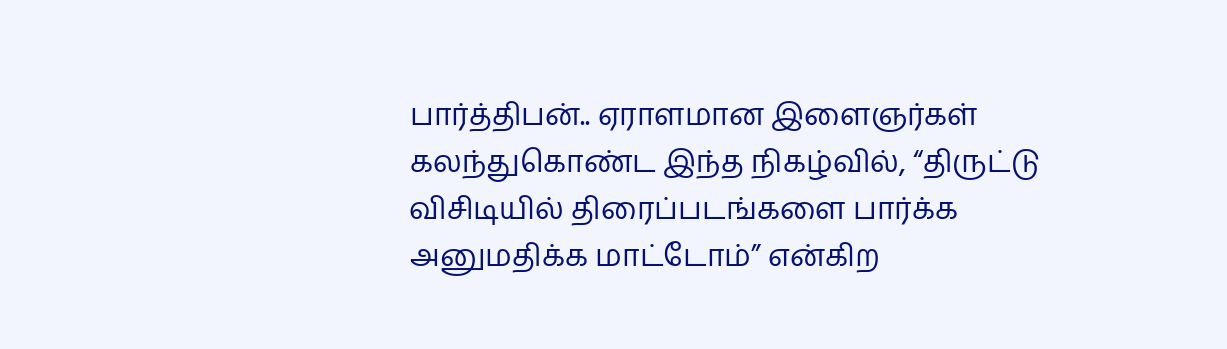பார்த்திபன்.. ஏராளமான இளைஞர்கள் கலந்துகொண்ட இந்த நிகழ்வில், “திருட்டு விசிடியில் திரைப்படங்களை பார்க்க அனுமதிக்க மாட்டோம்” என்கிற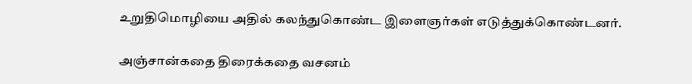உறுதிமொழியை அதில் கலந்துகொண்ட இளைஞர்கள் எடுத்துக்கொண்டனர்.

அஞ்சான்கதை திரைக்கதை வசனம்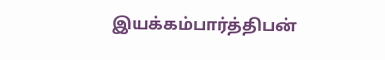இயக்கம்பார்த்திபன்